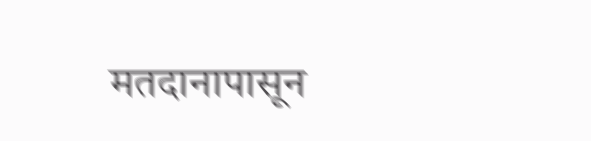मतदानापासून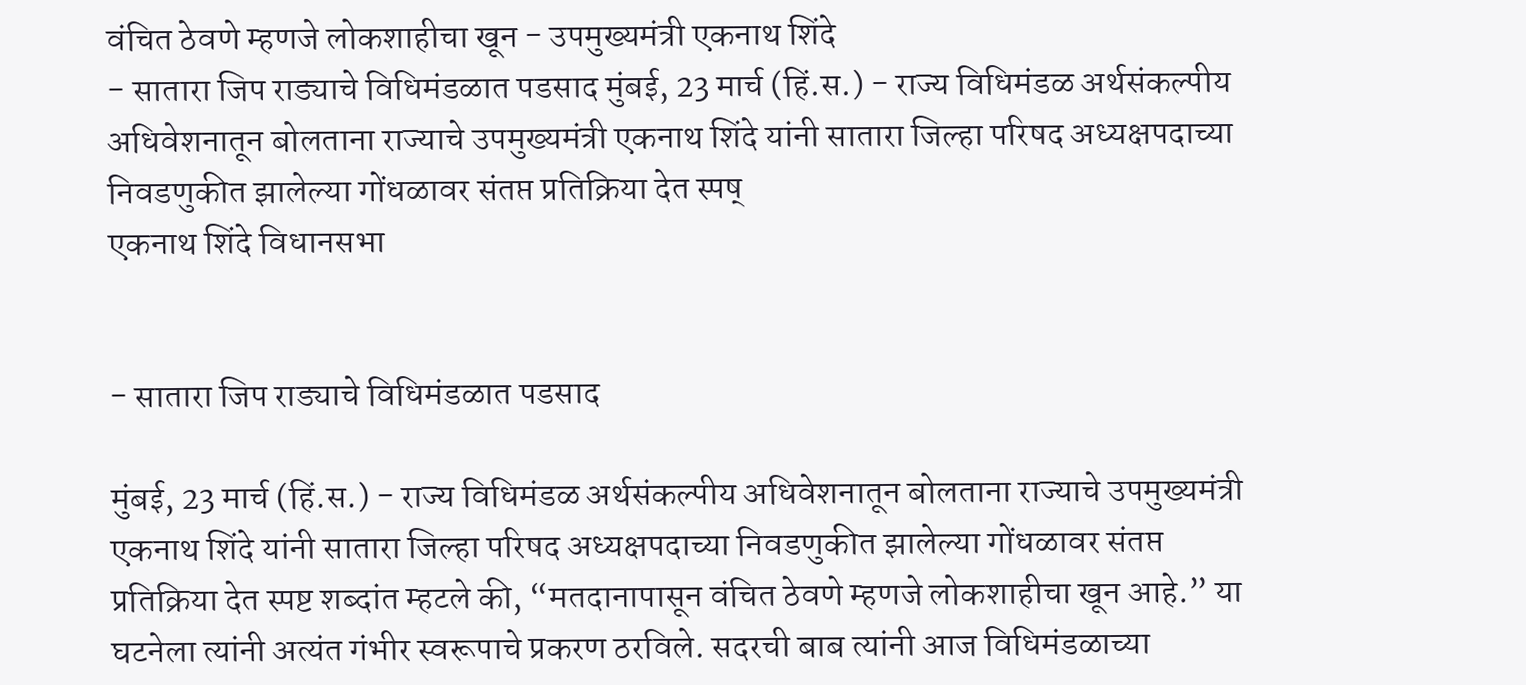वंचित ठेवणे म्हणजे लोकशाहीचा खून - उपमुख्यमंत्री एकनाथ शिंदे
- सातारा जिप राड्याचे विधिमंडळात पडसाद मुंबई, 23 मार्च (हिं.स.) - राज्य विधिमंडळ अर्थसंकल्पीय अधिवेशनातून बोलताना राज्याचे उपमुख्यमंत्री एकनाथ शिंदे यांनी सातारा जिल्हा परिषद अध्यक्षपदाच्या निवडणुकीत झालेल्या गोंधळावर संतप्त प्रतिक्रिया देत स्पष्
एकनाथ शिंदे विधानसभा


- सातारा जिप राड्याचे विधिमंडळात पडसाद

मुंबई, 23 मार्च (हिं.स.) - राज्य विधिमंडळ अर्थसंकल्पीय अधिवेशनातून बोलताना राज्याचे उपमुख्यमंत्री एकनाथ शिंदे यांनी सातारा जिल्हा परिषद अध्यक्षपदाच्या निवडणुकीत झालेल्या गोंधळावर संतप्त प्रतिक्रिया देत स्पष्ट शब्दांत म्हटले की, “मतदानापासून वंचित ठेवणे म्हणजे लोकशाहीचा खून आहे.” या घटनेला त्यांनी अत्यंत गंभीर स्वरूपाचे प्रकरण ठरविले. सदरची बाब त्यांनी आज विधिमंडळाच्या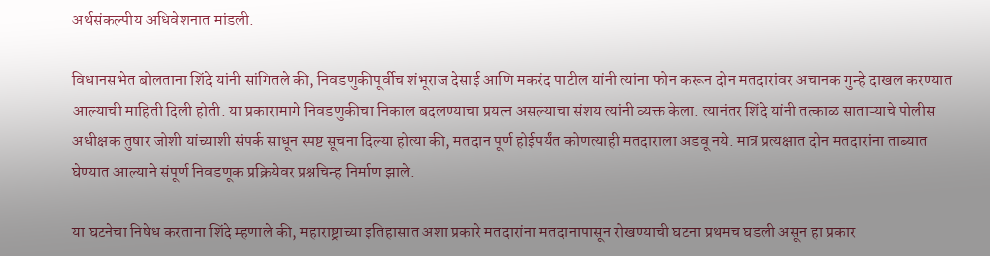अर्थसंकल्पीय अधिवेशनात मांडली.

विधानसभेत बोलताना शिंदे यांनी सांगितले की, निवडणुकीपूर्वीच शंभूराज देसाई आणि मकरंद पाटील यांनी त्यांना फोन करून दोन मतदारांवर अचानक गुन्हे दाखल करण्यात आल्याची माहिती दिली होती. या प्रकारामागे निवडणुकीचा निकाल बदलण्याचा प्रयत्न असल्याचा संशय त्यांनी व्यक्त केला. त्यानंतर शिंदे यांनी तत्काळ साताऱ्याचे पोलीस अधीक्षक तुषार जोशी यांच्याशी संपर्क साधून स्पष्ट सूचना दिल्या होत्या की, मतदान पूर्ण होईपर्यंत कोणत्याही मतदाराला अडवू नये. मात्र प्रत्यक्षात दोन मतदारांना ताब्यात घेण्यात आल्याने संपूर्ण निवडणूक प्रक्रियेवर प्रश्नचिन्ह निर्माण झाले.

या घटनेचा निषेध करताना शिंदे म्हणाले की, महाराष्ट्राच्या इतिहासात अशा प्रकारे मतदारांना मतदानापासून रोखण्याची घटना प्रथमच घडली असून हा प्रकार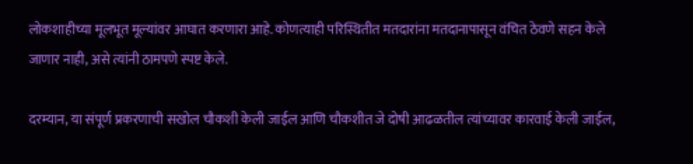लोकशाहीच्या मूलभूत मूल्यांवर आघात करणारा आहे. कोणत्याही परिस्थितीत मतदारांना मतदानापासून वंचित ठेवणे सहन केले जाणार नाही, असे त्यांनी ठामपणे स्पष्ट केले.

दरम्यान, या संपूर्ण प्रकरणाची सखोल चौकशी केली जाईल आणि चौकशीत जे दोषी आढळतील त्यांच्यावर कारवाई केली जाईल,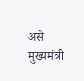असे मुख्यमंत्री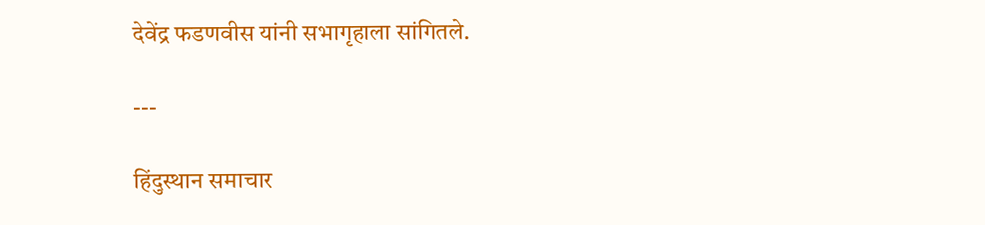देवेंद्र फडणवीस यांनी सभागृहाला सांगितले.

---

हिंदुस्थान समाचार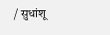/ सुधांशू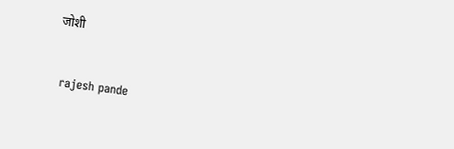जोशी


 rajesh pande